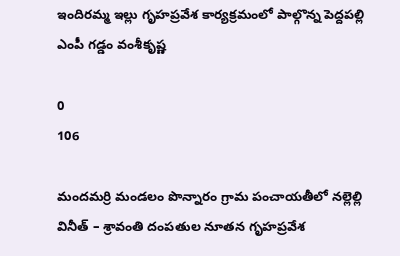ఇందిరమ్మ ఇల్లు గృహప్రవేశ కార్యక్రమంలో పాల్గొన్న పెద్దపల్లి ఎంపీ గడ్డం వంశీకృష్ణ

0
106

మందమర్రి మండలం పొన్నారం గ్రామ పంచాయతీలో నల్లెల్లి వినీత్ – శ్రావంతి దంపతుల నూతన గృహప్రవేశ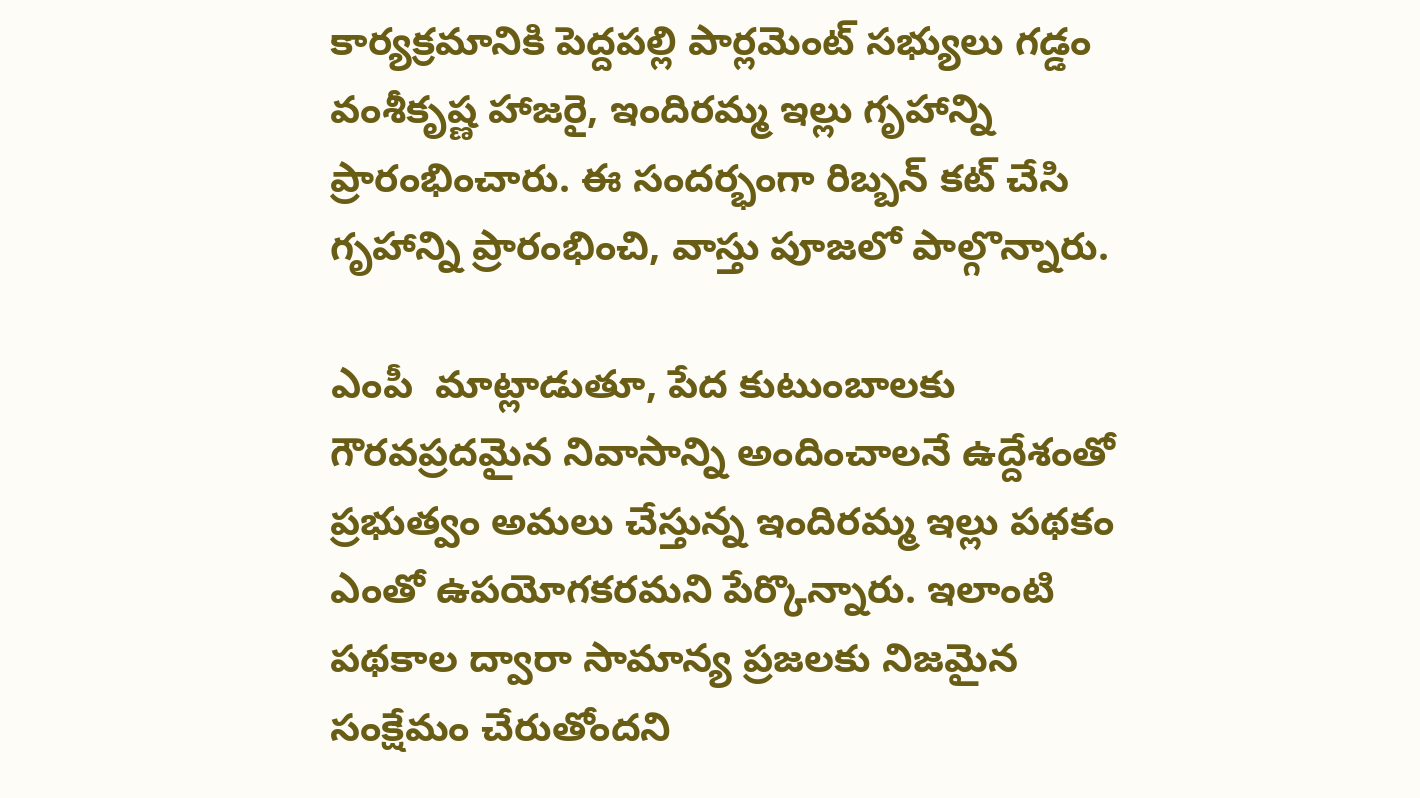కార్యక్రమానికి పెద్దపల్లి పార్లమెంట్ సభ్యులు గడ్డం వంశీకృష్ణ హాజరై, ఇందిరమ్మ ఇల్లు గృహాన్ని ప్రారంభించారు. ఈ సందర్భంగా రిబ్బన్ కట్ చేసి గృహాన్ని ప్రారంభించి, వాస్తు పూజలో పాల్గొన్నారు.

ఎంపీ  మాట్లాడుతూ, పేద కుటుంబాలకు గౌరవప్రదమైన నివాసాన్ని అందించాలనే ఉద్దేశంతో ప్రభుత్వం అమలు చేస్తున్న ఇందిరమ్మ ఇల్లు పథకం ఎంతో ఉపయోగకరమని పేర్కొన్నారు. ఇలాంటి పథకాల ద్వారా సామాన్య ప్రజలకు నిజమైన సంక్షేమం చేరుతోందని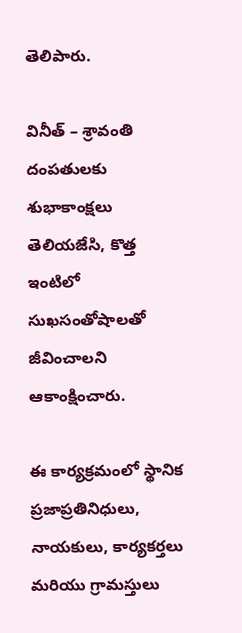తెలిపారు.

వినీత్ – శ్రావంతి దంపతులకు శుభాకాంక్షలు తెలియజేసి, కొత్త ఇంటిలో సుఖసంతోషాలతో జీవించాలని ఆకాంక్షించారు.

ఈ కార్యక్రమంలో స్థానిక ప్రజాప్రతినిధులు, నాయకులు, కార్యకర్తలు మరియు గ్రామస్తులు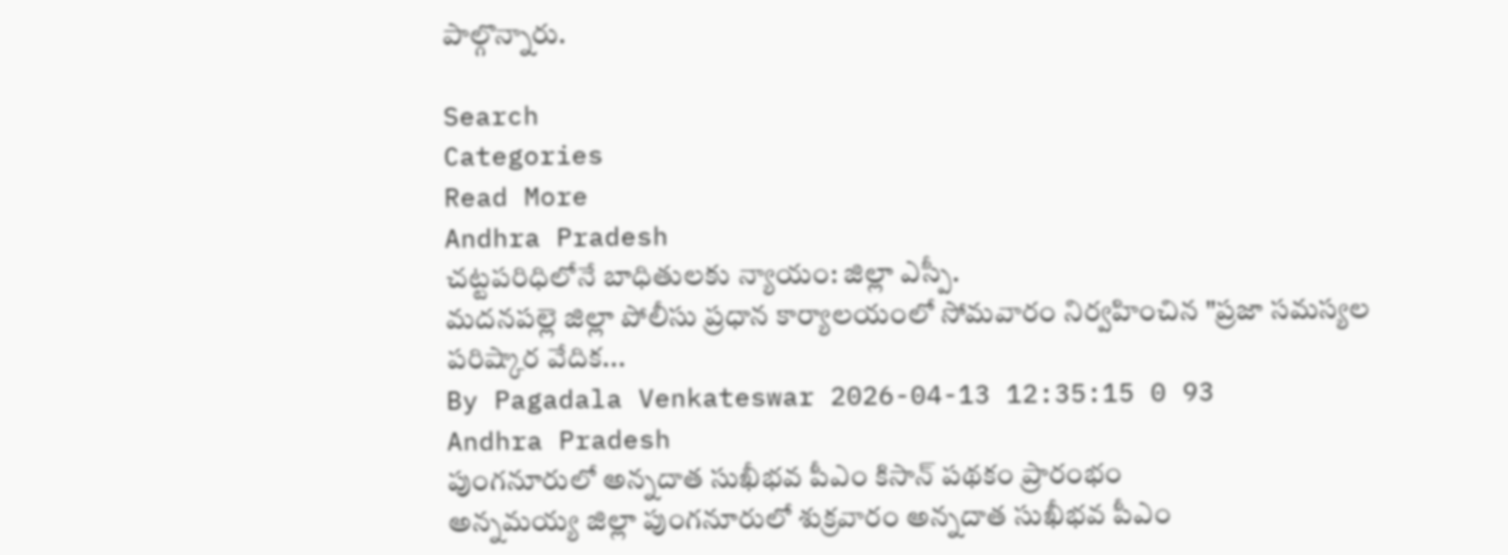పాల్గొన్నారు.

Search
Categories
Read More
Andhra Pradesh
చట్టపరిధిలోనే బాధితులకు న్యాయం: జిల్లా ఎస్పీ.
మదనపల్లె జిల్లా పోలీసు ప్రధాన కార్యాలయంలో సోమవారం నిర్వహించిన "ప్రజా సమస్యల పరిష్కార వేదిక...
By Pagadala Venkateswar 2026-04-13 12:35:15 0 93
Andhra Pradesh
పుంగనూరులో అన్నదాత సుఖీభవ పీఎం కిసాన్ పథకం ప్రారంభం
అన్నమయ్య జిల్లా పుంగనూరులో శుక్రవారం అన్నదాత సుఖీభవ పీఎం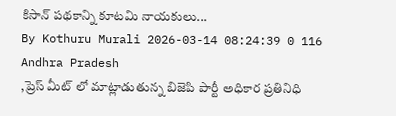కిసాన్ పథకాన్ని కూటమి నాయకులు...
By Kothuru Murali 2026-03-14 08:24:39 0 116
Andhra Pradesh
,ప్రెస్ మీట్ లో మాట్లాడుతున్న బిజెపి పార్టీ అధికార ప్రతినిధి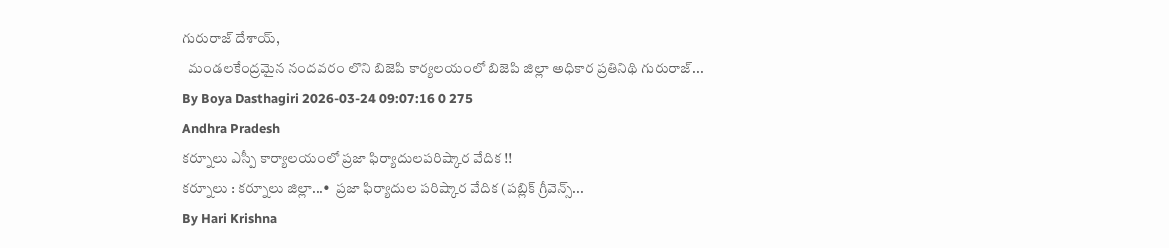గురురాజ్ దేశాయ్,
  మండలకేంద్రమైన నందవరం లొని బిజెపి కార్యలయంలో బిజెపి జిల్లా అధికార ప్రతినిథి గురురాజ్...
By Boya Dasthagiri 2026-03-24 09:07:16 0 275
Andhra Pradesh
కర్నూలు ఎస్పీ కార్యాలయంలో ప్రజా ఫిర్యాదులపరిష్కార వేదిక !!
కర్నూలు : కర్నూలు జిల్లా...•  ప్రజా ఫిర్యాదుల పరిష్కార వేదిక (పబ్లిక్ గ్రీవెన్స్...
By Hari Krishna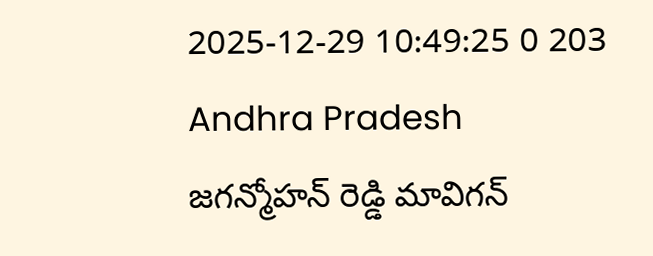2025-12-29 10:49:25 0 203
Andhra Pradesh
జగన్మోహన్ రెడ్డి మావిగన్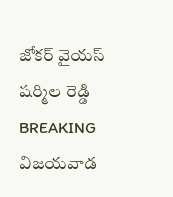జోకర్ వైయస్ షర్మిల రెడ్డి
BREAKING   విజయవాడ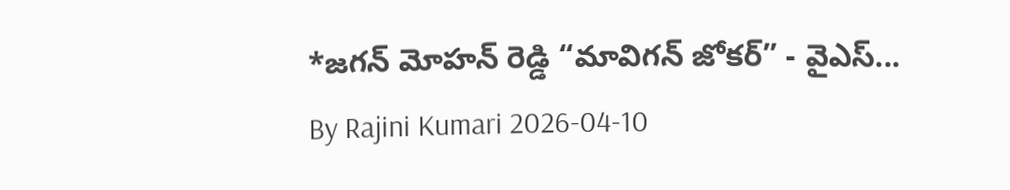*జగన్ మోహన్ రెడ్డి “మావిగన్ జోకర్” - వైఎస్...
By Rajini Kumari 2026-04-10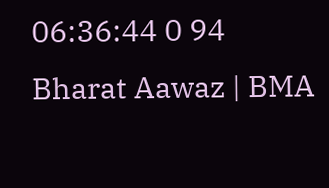06:36:44 0 94
Bharat Aawaz | BMA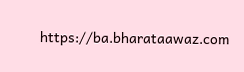https://ba.bharataawaz.com